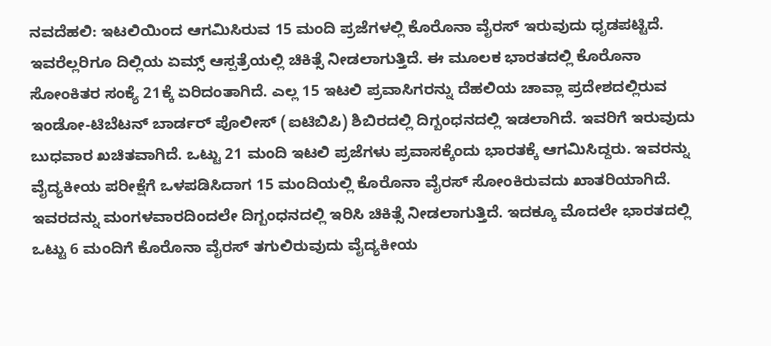ನವದೆಹಲಿ: ಇಟಲಿಯಿಂದ ಆಗಮಿಸಿರುವ 15 ಮಂದಿ ಪ್ರಜೆಗಳಲ್ಲಿ ಕೊರೊನಾ ವೈರಸ್ ಇರುವುದು ಧೃಡಪಟ್ಟಿದೆ. ಇವರೆಲ್ಲರಿಗೂ ದಿಲ್ಲಿಯ ಏಮ್ಸ್ ಆಸ್ಪತ್ರೆಯಲ್ಲಿ ಚಿಕಿತ್ಸೆ ನೀಡಲಾಗುತ್ತಿದೆ. ಈ ಮೂಲಕ ಭಾರತದಲ್ಲಿ ಕೊರೊನಾ ಸೋಂಕಿತರ ಸಂಕ್ಯೆ 21ಕ್ಕೆ ಏರಿದಂತಾಗಿದೆ. ಎಲ್ಲ 15 ಇಟಲಿ ಪ್ರವಾಸಿಗರನ್ನು ದೆಹಲಿಯ ಚಾವ್ಲಾ ಪ್ರದೇಶದಲ್ಲಿರುವ ಇಂಡೋ-ಟಿಬೆಟನ್ ಬಾರ್ಡರ್ ಪೊಲೀಸ್ (ಐಟಿಬಿಪಿ) ಶಿಬಿರದಲ್ಲಿ ದಿಗ್ಬಂಧನದಲ್ಲಿ ಇಡಲಾಗಿದೆ. ಇವರಿಗೆ ಇರುವುದು ಬುಧವಾರ ಖಚಿತವಾಗಿದೆ. ಒಟ್ಟು 21 ಮಂದಿ ಇಟಲಿ ಪ್ರಜೆಗಳು ಪ್ರವಾಸಕ್ಕೆಂದು ಭಾರತಕ್ಕೆ ಆಗಮಿಸಿದ್ದರು. ಇವರನ್ನು ವೈದ್ಯಕೀಯ ಪರೀಕ್ಷೆಗೆ ಒಳಪಡಿಸಿದಾಗ 15 ಮಂದಿಯಲ್ಲಿ ಕೊರೊನಾ ವೈರಸ್ ಸೋಂಕಿರುವದು ಖಾತರಿಯಾಗಿದೆ. ಇವರದನ್ನು ಮಂಗಳವಾರದಿಂದಲೇ ದಿಗ್ಬಂಧನದಲ್ಲಿ ಇರಿಸಿ ಚಿಕಿತ್ಸೆ ನೀಡಲಾಗುತ್ತಿದೆ. ಇದಕ್ಕೂ ಮೊದಲೇ ಭಾರತದಲ್ಲಿ ಒಟ್ಟು 6 ಮಂದಿಗೆ ಕೊರೊನಾ ವೈರಸ್ ತಗುಲಿರುವುದು ವೈದ್ಯಕೀಯ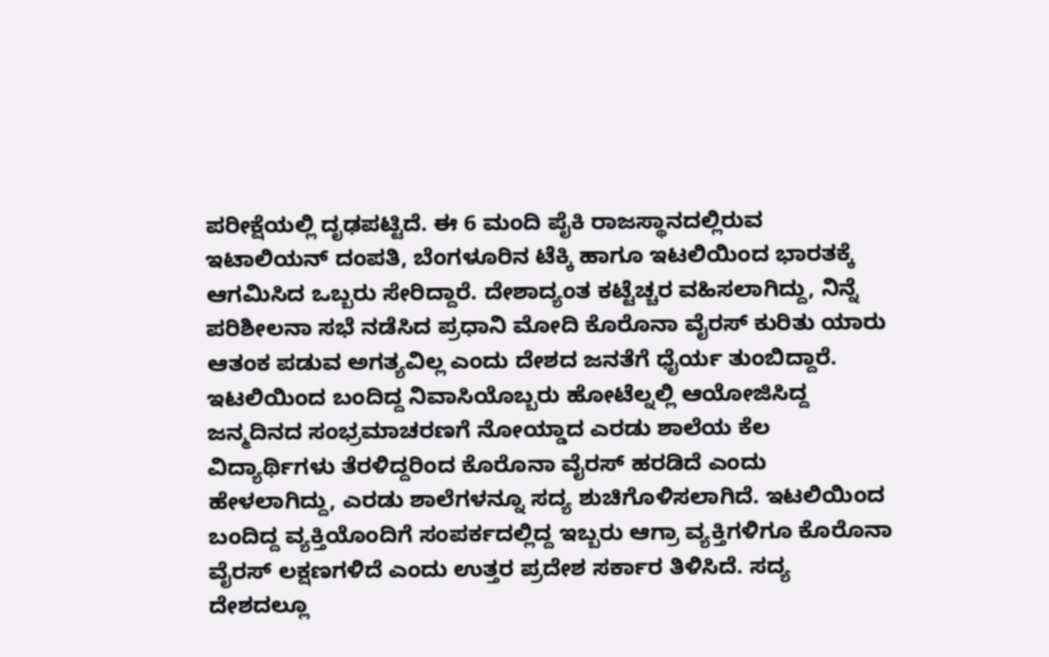ಪರೀಕ್ಷೆಯಲ್ಲಿ ದೃಢಪಟ್ಟಿದೆ. ಈ 6 ಮಂದಿ ಪೈಕಿ ರಾಜಸ್ಥಾನದಲ್ಲಿರುವ ಇಟಾಲಿಯನ್ ದಂಪತಿ, ಬೆಂಗಳೂರಿನ ಟೆಕ್ಕಿ ಹಾಗೂ ಇಟಲಿಯಿಂದ ಭಾರತಕ್ಕೆ ಆಗಮಿಸಿದ ಒಬ್ಬರು ಸೇರಿದ್ದಾರೆ. ದೇಶಾದ್ಯಂತ ಕಟ್ಟೆಚ್ಚರ ವಹಿಸಲಾಗಿದ್ದು, ನಿನ್ನೆ ಪರಿಶೀಲನಾ ಸಭೆ ನಡೆಸಿದ ಪ್ರಧಾನಿ ಮೋದಿ ಕೊರೊನಾ ವೈರಸ್ ಕುರಿತು ಯಾರು ಆತಂಕ ಪಡುವ ಅಗತ್ಯವಿಲ್ಲ ಎಂದು ದೇಶದ ಜನತೆಗೆ ಧೈರ್ಯ ತುಂಬಿದ್ದಾರೆ. ಇಟಲಿಯಿಂದ ಬಂದಿದ್ದ ನಿವಾಸಿಯೊಬ್ಬರು ಹೋಟೆಲ್ನಲ್ಲಿ ಆಯೋಜಿಸಿದ್ದ ಜನ್ಮದಿನದ ಸಂಭ್ರಮಾಚರಣಗೆ ನೋಯ್ಡಾದ ಎರಡು ಶಾಲೆಯ ಕೆಲ ವಿದ್ಯಾರ್ಥಿಗಳು ತೆರಳಿದ್ದರಿಂದ ಕೊರೊನಾ ವೈರಸ್ ಹರಡಿದೆ ಎಂದು ಹೇಳಲಾಗಿದ್ದು, ಎರಡು ಶಾಲೆಗಳನ್ನೂ ಸದ್ಯ ಶುಚಿಗೊಳಿಸಲಾಗಿದೆ. ಇಟಲಿಯಿಂದ ಬಂದಿದ್ದ ವ್ಯಕ್ತಿಯೊಂದಿಗೆ ಸಂಪರ್ಕದಲ್ಲಿದ್ದ ಇಬ್ಬರು ಆಗ್ರಾ ವ್ಯಕ್ತಿಗಳಿಗೂ ಕೊರೊನಾ ವೈರಸ್ ಲಕ್ಷಣಗಳಿದೆ ಎಂದು ಉತ್ತರ ಪ್ರದೇಶ ಸರ್ಕಾರ ತಿಳಿಸಿದೆ. ಸದ್ಯ ದೇಶದಲ್ಲೂ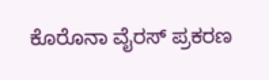ಕೊರೊನಾ ವೈರಸ್ ಪ್ರಕರಣ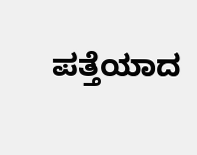ಪತ್ತೆಯಾದ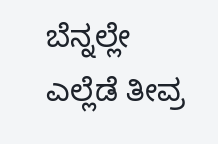ಬೆನ್ನಲ್ಲೇ ಎಲ್ಲೆಡೆ ತೀವ್ರ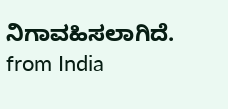ನಿಗಾವಹಿಸಲಾಗಿದೆ.
from India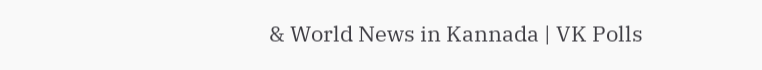& World News in Kannada | VK Polls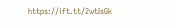https://ift.tt/2wtIsGk